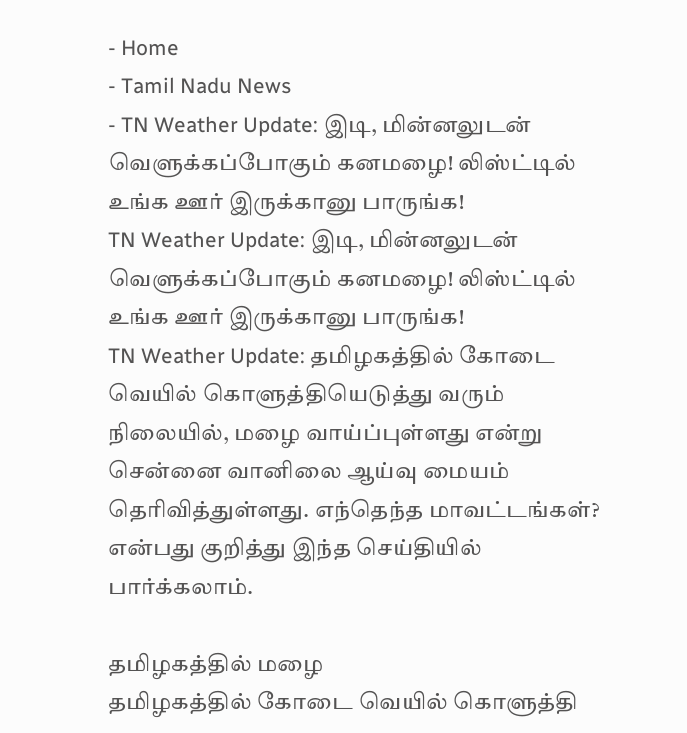- Home
- Tamil Nadu News
- TN Weather Update: இடி, மின்னலுடன் வெளுக்கப்போகும் கனமழை! லிஸ்ட்டில் உங்க ஊர் இருக்கானு பாருங்க!
TN Weather Update: இடி, மின்னலுடன் வெளுக்கப்போகும் கனமழை! லிஸ்ட்டில் உங்க ஊர் இருக்கானு பாருங்க!
TN Weather Update: தமிழகத்தில் கோடை வெயில் கொளுத்தியெடுத்து வரும் நிலையில், மழை வாய்ப்புள்ளது என்று சென்னை வானிலை ஆய்வு மையம் தெரிவித்துள்ளது. எந்தெந்த மாவட்டங்கள்? என்பது குறித்து இந்த செய்தியில் பார்க்கலாம்.

தமிழகத்தில் மழை
தமிழகத்தில் கோடை வெயில் கொளுத்தி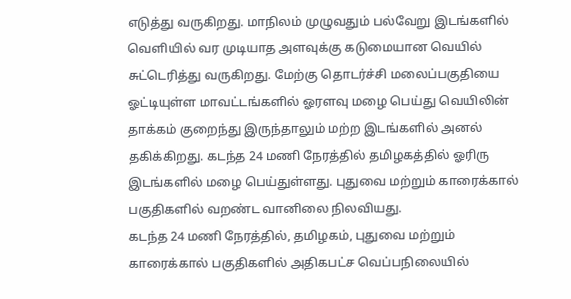எடுத்து வருகிறது. மாநிலம் முழுவதும் பல்வேறு இடங்களில் வெளியில் வர முடியாத அளவுக்கு கடுமையான வெயில் சுட்டெரித்து வருகிறது. மேற்கு தொடர்ச்சி மலைப்பகுதியை ஓட்டியுள்ள மாவட்டங்களில் ஓரளவு மழை பெய்து வெயிலின் தாக்கம் குறைந்து இருந்தாலும் மற்ற இடங்களில் அனல் தகிக்கிறது. கடந்த 24 மணி நேரத்தில் தமிழகத்தில் ஓரிரு இடங்களில் மழை பெய்துள்ளது. புதுவை மற்றும் காரைக்கால் பகுதிகளில் வறண்ட வானிலை நிலவியது.
கடந்த 24 மணி நேரத்தில், தமிழகம், புதுவை மற்றும் காரைக்கால் பகுதிகளில் அதிகபட்ச வெப்பநிலையில்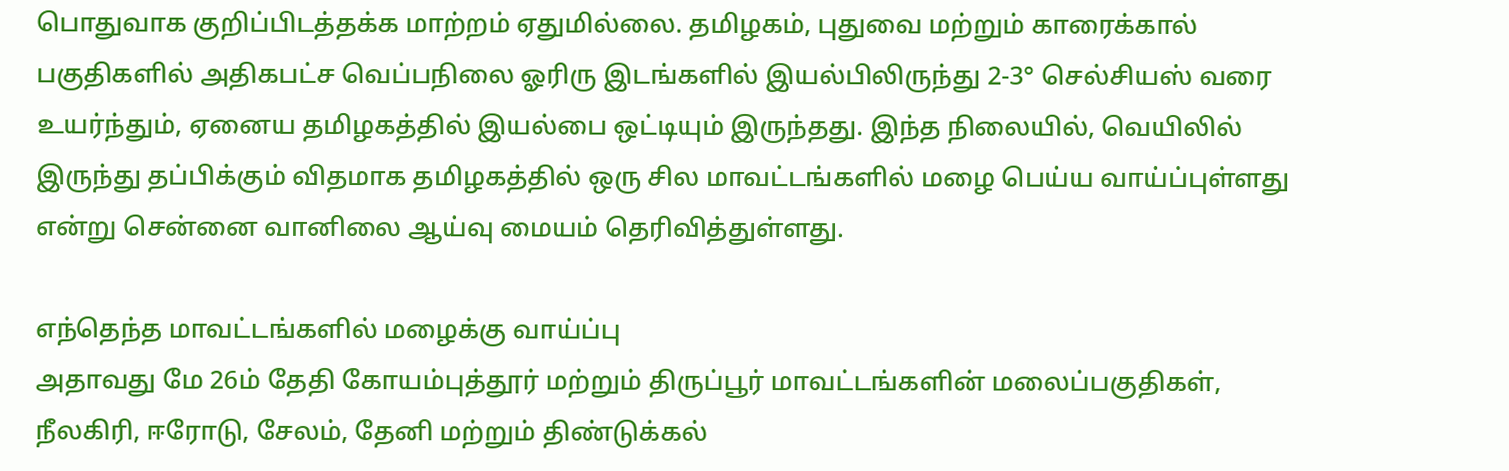பொதுவாக குறிப்பிடத்தக்க மாற்றம் ஏதுமில்லை. தமிழகம், புதுவை மற்றும் காரைக்கால் பகுதிகளில் அதிகபட்ச வெப்பநிலை ஓரிரு இடங்களில் இயல்பிலிருந்து 2-3° செல்சியஸ் வரை உயர்ந்தும், ஏனைய தமிழகத்தில் இயல்பை ஒட்டியும் இருந்தது. இந்த நிலையில், வெயிலில் இருந்து தப்பிக்கும் விதமாக தமிழகத்தில் ஒரு சில மாவட்டங்களில் மழை பெய்ய வாய்ப்புள்ளது என்று சென்னை வானிலை ஆய்வு மையம் தெரிவித்துள்ளது.

எந்தெந்த மாவட்டங்களில் மழைக்கு வாய்ப்பு
அதாவது மே 26ம் தேதி கோயம்புத்தூர் மற்றும் திருப்பூர் மாவட்டங்களின் மலைப்பகுதிகள், நீலகிரி, ஈரோடு, சேலம், தேனி மற்றும் திண்டுக்கல்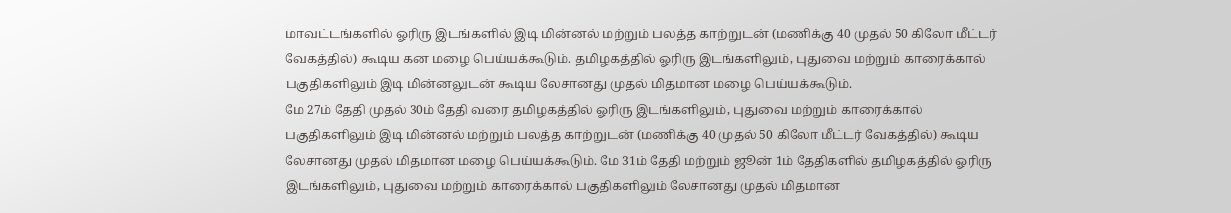மாவட்டங்களில் ஓரிரு இடங்களில் இடி மின்னல் மற்றும் பலத்த காற்றுடன் (மணிக்கு 40 முதல் 50 கிலோ மீட்டர் வேகத்தில்) கூடிய கன மழை பெய்யக்கூடும். தமிழகத்தில் ஓரிரு இடங்களிலும், புதுவை மற்றும் காரைக்கால் பகுதிகளிலும் இடி மின்னலுடன் கூடிய லேசானது முதல் மிதமான மழை பெய்யக்கூடும்.
மே 27ம் தேதி முதல் 30ம் தேதி வரை தமிழகத்தில் ஓரிரு இடங்களிலும், புதுவை மற்றும் காரைக்கால் பகுதிகளிலும் இடி மின்னல் மற்றும் பலத்த காற்றுடன் (மணிக்கு 40 முதல் 50 கிலோ மீட்டர் வேகத்தில்) கூடிய லேசானது முதல் மிதமான மழை பெய்யக்கூடும். மே 31ம் தேதி மற்றும் ஜூன் 1ம் தேதிகளில் தமிழகத்தில் ஓரிரு இடங்களிலும், புதுவை மற்றும் காரைக்கால் பகுதிகளிலும் லேசானது முதல் மிதமான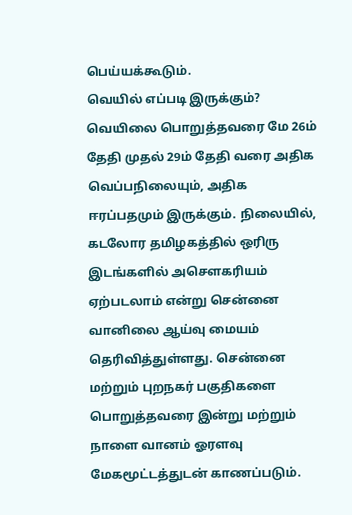பெய்யக்கூடும்.
வெயில் எப்படி இருக்கும்?
வெயிலை பொறுத்தவரை மே 26ம் தேதி முதல் 29ம் தேதி வரை அதிக வெப்பநிலையும், அதிக ஈரப்பதமும் இருக்கும். நிலையில், கடலோர தமிழகத்தில் ஒரிரு இடங்களில் அசௌகரியம் ஏற்படலாம் என்று சென்னை வானிலை ஆய்வு மையம் தெரிவித்துள்ளது. சென்னை மற்றும் புறநகர் பகுதிகளை பொறுத்தவரை இன்று மற்றும் நாளை வானம் ஓரளவு மேகமூட்டத்துடன் காணப்படும்.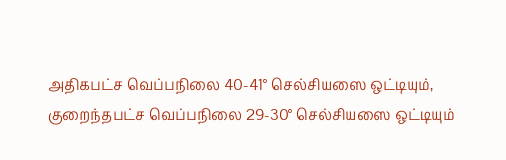அதிகபட்ச வெப்பநிலை 40-41° செல்சியஸை ஒட்டியும், குறைந்தபட்ச வெப்பநிலை 29-30° செல்சியஸை ஒட்டியும்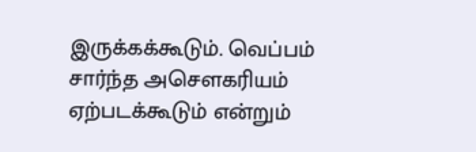இருக்கக்கூடும். வெப்பம் சார்ந்த அசௌகரியம் ஏற்படக்கூடும் என்றும்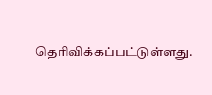தெரிவிக்கப்பட்டுள்ளது.